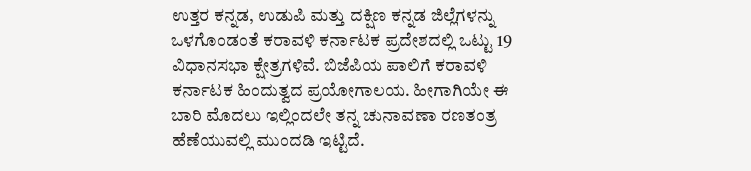ಉತ್ತರ ಕನ್ನಡ, ಉಡುಪಿ ಮತ್ತು ದಕ್ಷಿಣ ಕನ್ನಡ ಜಿಲ್ಲೆಗಳನ್ನು ಒಳಗೊಂಡಂತೆ ಕರಾವಳಿ ಕರ್ನಾಟಕ ಪ್ರದೇಶದಲ್ಲಿ ಒಟ್ಟು 19 ವಿಧಾನಸಭಾ ಕ್ಷೇತ್ರಗಳಿವೆ. ಬಿಜೆಪಿಯ ಪಾಲಿಗೆ ಕರಾವಳಿ ಕರ್ನಾಟಕ ಹಿಂದುತ್ವದ ಪ್ರಯೋಗಾಲಯ. ಹೀಗಾಗಿಯೇ ಈ ಬಾರಿ ಮೊದಲು ಇಲ್ಲಿಂದಲೇ ತನ್ನ ಚುನಾವಣಾ ರಣತಂತ್ರ ಹೆಣೆಯುವಲ್ಲಿ ಮುಂದಡಿ ಇಟ್ಟಿದೆ.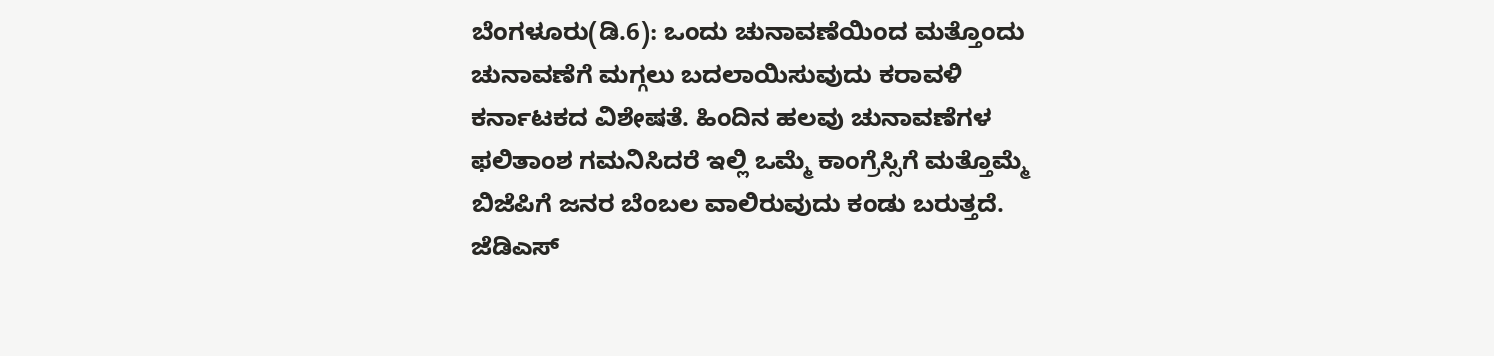ಬೆಂಗಳೂರು(ಡಿ.6): ಒಂದು ಚುನಾವಣೆಯಿಂದ ಮತ್ತೊಂದು ಚುನಾವಣೆಗೆ ಮಗ್ಗಲು ಬದಲಾಯಿಸುವುದು ಕರಾವಳಿ ಕರ್ನಾಟಕದ ವಿಶೇಷತೆ. ಹಿಂದಿನ ಹಲವು ಚುನಾವಣೆಗಳ ಫಲಿತಾಂಶ ಗಮನಿಸಿದರೆ ಇಲ್ಲಿ ಒಮ್ಮೆ ಕಾಂಗ್ರೆಸ್ಸಿಗೆ ಮತ್ತೊಮ್ಮೆ ಬಿಜೆಪಿಗೆ ಜನರ ಬೆಂಬಲ ವಾಲಿರುವುದು ಕಂಡು ಬರುತ್ತದೆ. ಜೆಡಿಎಸ್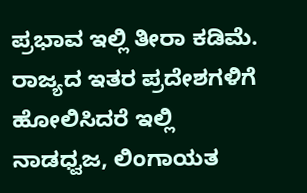ಪ್ರಭಾವ ಇಲ್ಲಿ ತೀರಾ ಕಡಿಮೆ. ರಾಜ್ಯದ ಇತರ ಪ್ರದೇಶಗಳಿಗೆ ಹೋಲಿಸಿದರೆ ಇಲ್ಲಿ ನಾಡಧ್ವಜ, ಲಿಂಗಾಯತ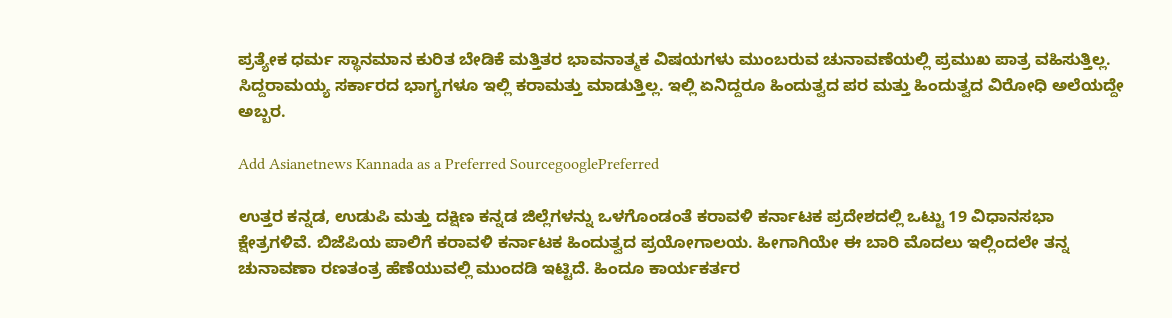ಪ್ರತ್ಯೇಕ ಧರ್ಮ ಸ್ಥಾನಮಾನ ಕುರಿತ ಬೇಡಿಕೆ ಮತ್ತಿತರ ಭಾವನಾತ್ಮಕ ವಿಷಯಗಳು ಮುಂಬರುವ ಚುನಾವಣೆಯಲ್ಲಿ ಪ್ರಮುಖ ಪಾತ್ರ ವಹಿಸುತ್ತಿಲ್ಲ. ಸಿದ್ದರಾಮಯ್ಯ ಸರ್ಕಾರದ ಭಾಗ್ಯಗಳೂ ಇಲ್ಲಿ ಕರಾಮತ್ತು ಮಾಡುತ್ತಿಲ್ಲ. ಇಲ್ಲಿ ಏನಿದ್ದರೂ ಹಿಂದುತ್ವದ ಪರ ಮತ್ತು ಹಿಂದುತ್ವದ ವಿರೋಧಿ ಅಲೆಯದ್ದೇ ಅಬ್ಬರ.

Add Asianetnews Kannada as a Preferred SourcegooglePreferred

ಉತ್ತರ ಕನ್ನಡ, ಉಡುಪಿ ಮತ್ತು ದಕ್ಷಿಣ ಕನ್ನಡ ಜಿಲ್ಲೆಗಳನ್ನು ಒಳಗೊಂಡಂತೆ ಕರಾವಳಿ ಕರ್ನಾಟಕ ಪ್ರದೇಶದಲ್ಲಿ ಒಟ್ಟು 19 ವಿಧಾನಸಭಾ ಕ್ಷೇತ್ರಗಳಿವೆ. ಬಿಜೆಪಿಯ ಪಾಲಿಗೆ ಕರಾವಳಿ ಕರ್ನಾಟಕ ಹಿಂದುತ್ವದ ಪ್ರಯೋಗಾಲಯ. ಹೀಗಾಗಿಯೇ ಈ ಬಾರಿ ಮೊದಲು ಇಲ್ಲಿಂದಲೇ ತನ್ನ ಚುನಾವಣಾ ರಣತಂತ್ರ ಹೆಣೆಯುವಲ್ಲಿ ಮುಂದಡಿ ಇಟ್ಟಿದೆ. ಹಿಂದೂ ಕಾರ್ಯಕರ್ತರ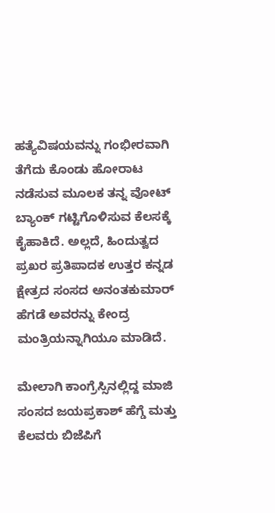ಹತ್ಯೆವಿಷಯವನ್ನು ಗಂಭೀರವಾಗಿ ತೆಗೆದು ಕೊಂಡು ಹೋರಾಟ ನಡೆಸುವ ಮೂಲಕ ತನ್ನ ವೋಟ್ ಬ್ಯಾಂಕ್ ಗಟ್ಟಿಗೊಳಿಸುವ ಕೆಲಸಕ್ಕೆ ಕೈಹಾಕಿದೆ. ಅಲ್ಲದೆ, ಹಿಂದುತ್ವದ ಪ್ರಖರ ಪ್ರತಿಪಾದಕ ಉತ್ತರ ಕನ್ನಡ ಕ್ಷೇತ್ರದ ಸಂಸದ ಅನಂತಕುಮಾರ್ ಹೆಗಡೆ ಅವರನ್ನು ಕೇಂದ್ರ ಮಂತ್ರಿಯನ್ನಾಗಿಯೂ ಮಾಡಿದೆ.

ಮೇಲಾಗಿ ಕಾಂಗ್ರೆಸ್ಸಿನಲ್ಲಿದ್ದ ಮಾಜಿ ಸಂಸದ ಜಯಪ್ರಕಾಶ್ ಹೆಗ್ಡೆ ಮತ್ತು ಕೆಲವರು ಬಿಜೆಪಿಗೆ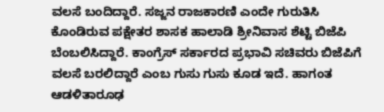ವಲಸೆ ಬಂದಿದ್ದಾರೆ. ಸಜ್ಜನ ರಾಜಕಾರಣಿ ಎಂದೇ ಗುರುತಿಸಿ ಕೊಂಡಿರುವ ಪಕ್ಷೇತರ ಶಾಸಕ ಹಾಲಾಡಿ ಶ್ರೀನಿವಾಸ ಶೆಟ್ಟಿ ಬಿಜೆಪಿ ಬೆಂಬಲಿಸಿದ್ದಾರೆ. ಕಾಂಗ್ರೆಸ್ ಸರ್ಕಾರದ ಪ್ರಭಾವಿ ಸಚಿವರು ಬಿಜೆಪಿಗೆ ವಲಸೆ ಬರಲಿದ್ದಾರೆ ಎಂಬ ಗುಸು ಗುಸು ಕೂಡ ಇದೆ. ಹಾಗಂತ ಆಡಳಿತಾರೂಢ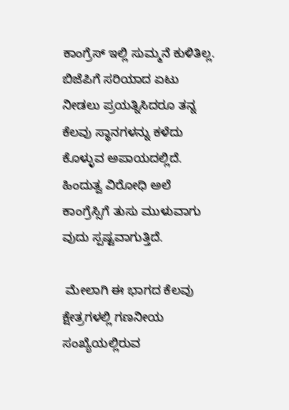ಕಾಂಗ್ರೆಸ್ ಇಲ್ಲಿ ಸುಮ್ಮನೆ ಕುಳಿತಿಲ್ಲ. ಬಿಜೆಪಿಗೆ ಸರಿಯಾದ ಏಟು ನೀಡಲು ಪ್ರಯತ್ನಿಸಿದರೂ ತನ್ನ ಕೆಲವು ಸ್ಥಾನಗಳನ್ನು ಕಳೆದು ಕೊಳ್ಳುವ ಅಪಾಯದಲ್ಲಿದೆ. ಹಿಂದುತ್ವ ವಿರೋಧಿ ಅಲೆ ಕಾಂಗ್ರೆಸ್ಸಿಗೆ ತುಸು ಮುಳುವಾಗು ವುದು ಸ್ಪಷ್ಟವಾಗುತ್ತಿದೆ.

 ಮೇಲಾಗಿ ಈ ಭಾಗದ ಕೆಲವು ಕ್ಷೇತ್ರಗಳಲ್ಲಿ ಗಣನೀಯ ಸಂಖ್ಯೆಯಲ್ಲಿರುವ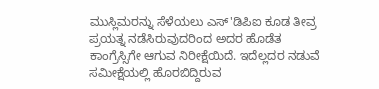ಮುಸ್ಲಿಮರನ್ನು ಸೆಳೆಯಲು ಎಸ್‌'ಡಿಪಿಐ ಕೂಡ ತೀವ್ರ ಪ್ರಯತ್ನ ನಡೆಸಿರುವುದರಿಂದ ಅದರ ಹೊಡೆತ ಕಾಂಗ್ರೆಸ್ಸಿಗೇ ಆಗುವ ನಿರೀಕ್ಷೆಯಿದೆ. ಇದೆಲ್ಲದರ ನಡುವೆ ಸಮೀಕ್ಷೆಯಲ್ಲಿ ಹೊರಬಿದ್ದಿರುವ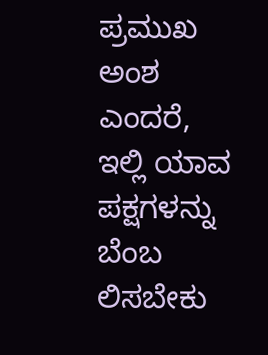ಪ್ರಮುಖ ಅಂಶ ಎಂದರೆ, ಇಲ್ಲಿ ಯಾವ ಪಕ್ಷಗಳನ್ನು ಬೆಂಬ ಲಿಸಬೇಕು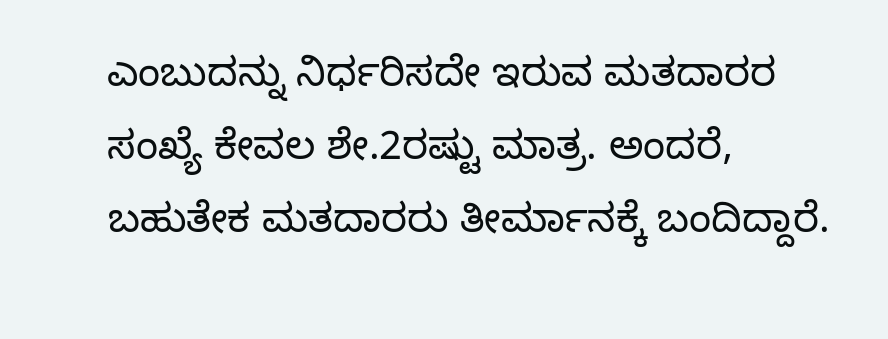ಎಂಬುದನ್ನು ನಿರ್ಧರಿಸದೇ ಇರುವ ಮತದಾರರ ಸಂಖ್ಯೆ ಕೇವಲ ಶೇ.2ರಷ್ಟು ಮಾತ್ರ. ಅಂದರೆ, ಬಹುತೇಕ ಮತದಾರರು ತೀರ್ಮಾನಕ್ಕೆ ಬಂದಿದ್ದಾರೆ.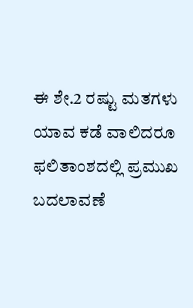ಈ ಶೇ.2 ರಷ್ಟು ಮತಗಳು ಯಾವ ಕಡೆ ವಾಲಿದರೂ ಫಲಿತಾಂಶದಲ್ಲಿ ಪ್ರಮುಖ ಬದಲಾವಣೆ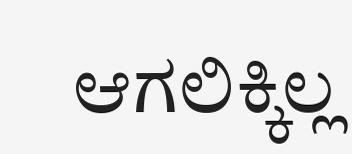ಆಗಲಿಕ್ಕಿಲ್ಲ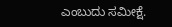ಎಂಬುದು ಸಮೀಕ್ಷೆ.